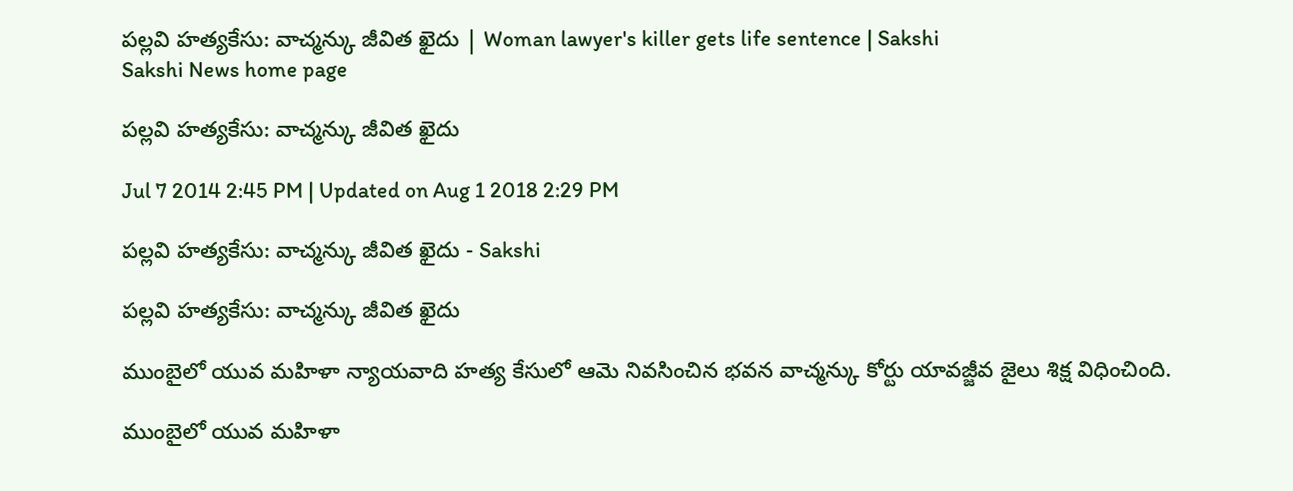పల్లవి హత్యకేసు: వాచ్మన్కు జీవిత ఖైదు | Woman lawyer's killer gets life sentence | Sakshi
Sakshi News home page

పల్లవి హత్యకేసు: వాచ్మన్కు జీవిత ఖైదు

Jul 7 2014 2:45 PM | Updated on Aug 1 2018 2:29 PM

పల్లవి హత్యకేసు: వాచ్మన్కు జీవిత ఖైదు - Sakshi

పల్లవి హత్యకేసు: వాచ్మన్కు జీవిత ఖైదు

ముంబైలో యువ మహిళా న్యాయవాది హత్య కేసులో ఆమె నివసించిన భవన వాచ్మన్కు కోర్టు యావజ్జీవ జైలు శిక్ష విధించింది.

ముంబైలో యువ మహిళా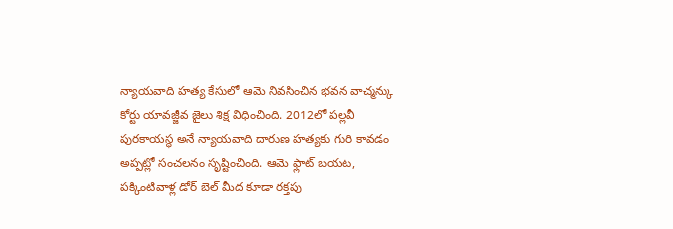న్యాయవాది హత్య కేసులో ఆమె నివసించిన భవన వాచ్మన్కు కోర్టు యావజ్జీవ జైలు శిక్ష విధించింది. 2012లో పల్లవీ పురకాయస్థ అనే న్యాయవాది దారుణ హత్యకు గురి కావడం అప్పట్లో సంచలనం సృష్టించింది. ఆమె ఫ్లాట్ బయట, పక్కింటివాళ్ల డోర్ బెల్ మీద కూడా రక్తపు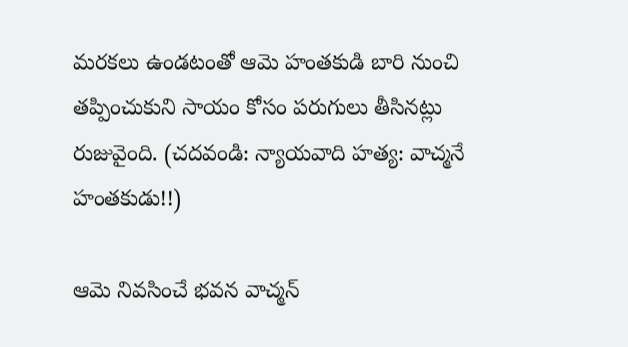మరకలు ఉండటంతో ఆమె హంతకుడి బారి నుంచి తప్పించుకుని సాయం కోసం పరుగులు తీసినట్లు రుజువైంది. (చదవండి: న్యాయవాది హత్య: వాచ్మనే హంతకుడు!!)

ఆమె నివసించే భవన వాచ్మన్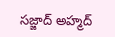సజ్జాద్ అహ్మద్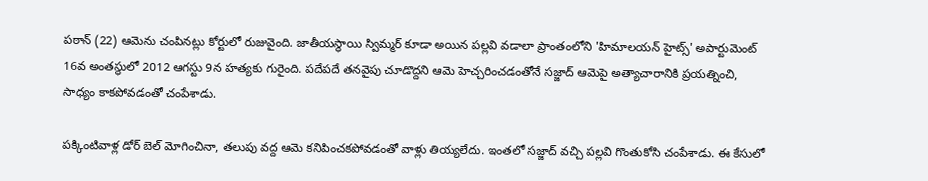పఠాన్ (22) ఆమెను చంపినట్లు కోర్టులో రుజువైంది. జాతీయస్థాయి స్విమ్మర్ కూడా అయిన పల్లవి వడాలా ప్రాంతంలోని 'హిమాలయన్ హైట్స్' అపార్టుమెంట్ 16వ అంతస్థులో 2012 ఆగస్టు 9న హత్యకు గురైంది. పదేపదే తనవైపు చూడొద్దని ఆమె హెచ్చరించడంతోనే సజ్జాద్ ఆమెపై అత్యాచారానికి ప్రయత్నించి, సాధ్యం కాకపోవడంతో చంపేశాడు.

పక్కింటివాళ్ల డోర్ బెల్ మోగించినా, తలుపు వద్ద ఆమె కనిపించకపోవడంతో వాళ్లు తియ్యలేదు. ఇంతలో సజ్జాద్ వచ్చి పల్లవి గొంతుకోసి చంపేశాడు. ఈ కేసులో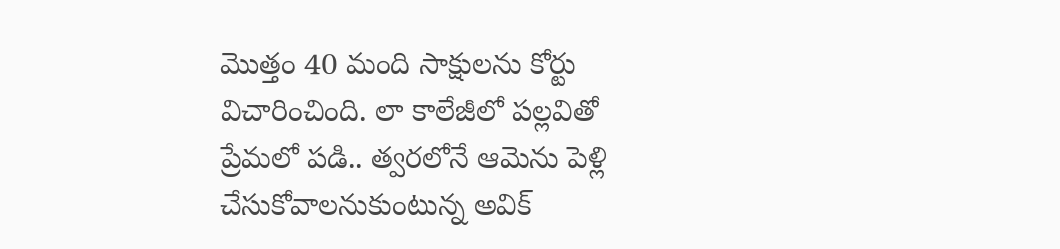మొత్తం 40 మంది సాక్షులను కోర్టు విచారించింది. లా కాలేజీలో పల్లవితో ప్రేమలో పడి.. త్వరలోనే ఆమెను పెళ్లి చేసుకోవాలనుకుంటున్న అవిక్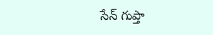సేన్ గుప్తా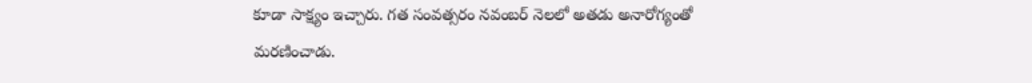కూడా సాక్ష్యం ఇచ్చారు. గత సంవత్సరం నవంబర్ నెలలో అతడు అనారోగ్యంతో మరణించాడు.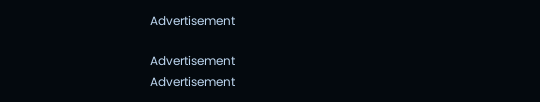Advertisement

Advertisement
Advertisement